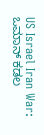US Israel Iran War: ಒಮಾನ್ ಕಡಲ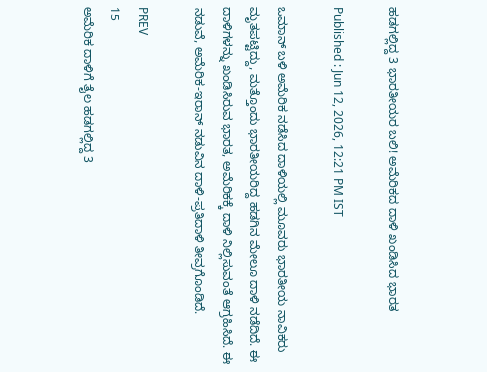ಹಡಗಲ್ಲಿದ್ದ 3 ಭಾರತೀಯರ ಬಲಿ! ಅಮೆರಿಕದ ದಾಳಿ ಖಂಡಿಸಿದ ಭಾರತ

Published : Jun 12, 2026, 12:21 PM IST

ಒಮಾನ್ ಬಳಿ ಅಮೆರಿಕ ನಡೆಸಿದ ದಾಳಿಯಲ್ಲಿ ಮೂವರು ಭಾರತೀಯ ನಾವಿಕರು ಮೃತಪಟ್ಟಿದ್ದು, ಮತ್ತೊಂದು ಭಾರತೀಯರಿದ್ದ ಹಡಗಿನ ಮೇಲೂ ದಾಳಿ ನಡೆದಿದೆ. ಈ ದಾಳಿಗಳನ್ನು ಖಂಡಿಸಿರುವ ಭಾರತ, ಅಮೆರಿಕಕ್ಕೆ ದಾಳಿ ನಿಲ್ಲಿಸುವಂತೆ ಆಗ್ರಹಿಸಿದೆ. ಈ ನಡುವೆ, ಅಮೆರಿಕ-ಇರಾನ್ ನಡುವಿನ ದಾಳಿ-ಪ್ರತಿದಾಳಿ ತೀವ್ರಗೊಂಡಿದೆ.

PREV
15
ಅಮೆರಿಕ ದಾಳಿಗೆ ತೈಲ ಹಡಗಲ್ಲಿದ್ದ 3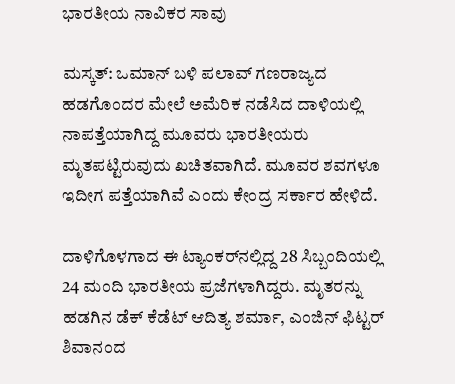ಭಾರತೀಯ ನಾವಿಕರ ಸಾವು

ಮಸ್ಕತ್‌: ಒಮಾನ್‌ ಬಳಿ ಪಲಾವ್‌ ಗಣರಾಜ್ಯದ ಹಡಗೊಂದರ ಮೇಲೆ ಅಮೆರಿಕ ನಡೆಸಿದ ದಾಳಿಯಲ್ಲಿ ನಾಪತ್ತೆಯಾಗಿದ್ದ ಮೂವರು ಭಾರತೀಯರು ಮೃತಪಟ್ಟಿರುವುದು ಖಚಿತವಾಗಿದೆ. ಮೂವರ ಶವಗಳೂ ಇದೀಗ ಪತ್ತೆಯಾಗಿವೆ ಎಂದು ಕೇಂದ್ರ ಸರ್ಕಾರ ಹೇಳಿದೆ.

ದಾಳಿಗೊಳಗಾದ ಈ ಟ್ಯಾಂಕರ್‌ನಲ್ಲಿದ್ದ 28 ಸಿಬ್ಬಂದಿಯಲ್ಲಿ 24 ಮಂದಿ ಭಾರತೀಯ ಪ್ರಜೆಗಳಾಗಿದ್ದರು. ಮೃತರನ್ನು ಹಡಗಿನ ಡೆಕ್‌ ಕೆಡೆಟ್‌ ಆದಿತ್ಯ ಶರ್ಮಾ, ಎಂಜಿನ್‌ ಫಿಟ್ಟರ್‌ ಶಿವಾನಂದ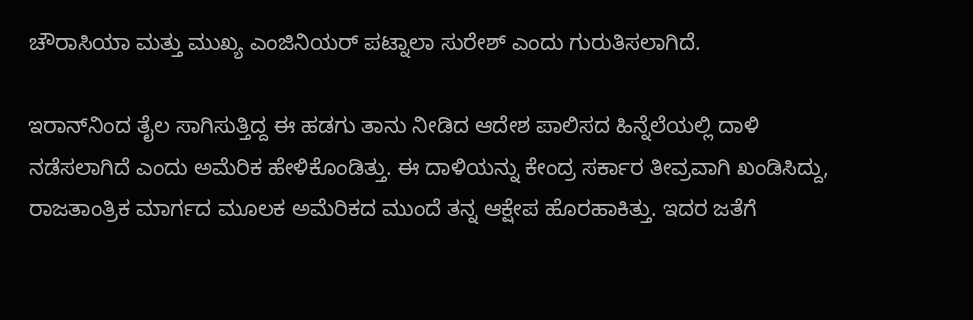ಚೌರಾಸಿಯಾ ಮತ್ತು ಮುಖ್ಯ ಎಂಜಿನಿಯರ್‌ ಪಟ್ನಾಲಾ ಸುರೇಶ್‌ ಎಂದು ಗುರುತಿಸಲಾಗಿದೆ.

ಇರಾನ್‌ನಿಂದ ತೈಲ ಸಾಗಿಸುತ್ತಿದ್ದ ಈ ಹಡಗು ತಾನು ನೀಡಿದ ಆದೇಶ ಪಾಲಿಸದ ಹಿನ್ನೆಲೆಯಲ್ಲಿ ದಾಳಿ ನಡೆಸಲಾಗಿದೆ ಎಂದು ಅಮೆರಿಕ ಹೇಳಿಕೊಂಡಿತ್ತು. ಈ ದಾಳಿಯನ್ನು ಕೇಂದ್ರ ಸರ್ಕಾರ ತೀವ್ರವಾಗಿ ಖಂಡಿಸಿದ್ದು, ರಾಜತಾಂತ್ರಿಕ ಮಾರ್ಗದ ಮೂಲಕ ಅಮೆರಿಕದ ಮುಂದೆ ತನ್ನ ಆಕ್ಷೇಪ ಹೊರಹಾಕಿತ್ತು. ಇದರ ಜತೆಗೆ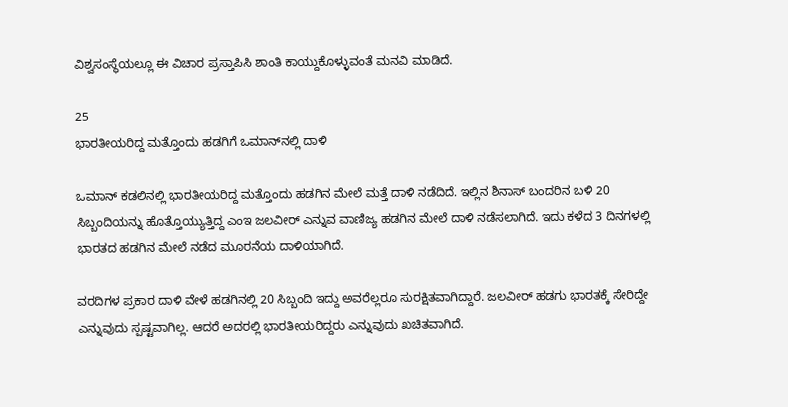ವಿಶ್ವಸಂಸ್ಥೆಯಲ್ಲೂ ಈ ವಿಚಾರ ಪ್ರಸ್ತಾಪಿಸಿ ಶಾಂತಿ ಕಾಯ್ದುಕೊಳ್ಳುವಂತೆ ಮನವಿ ಮಾಡಿದೆ.

25
ಭಾರತೀಯರಿದ್ದ ಮತ್ತೊಂದು ಹಡಗಿಗೆ ಒಮಾನ್‌ನಲ್ಲಿ ದಾಳಿ

ಒಮಾನ್ ಕಡಲಿನಲ್ಲಿ ಭಾರತೀಯರಿದ್ದ ಮತ್ತೊಂದು ಹಡಗಿನ ಮೇಲೆ ಮತ್ತೆ ದಾಳಿ ನಡೆದಿದೆ. ಇಲ್ಲಿನ ಶಿನಾಸ್ ಬಂದರಿನ ಬಳಿ 20 ಸಿಬ್ಬಂದಿಯನ್ನು ಹೊತ್ತೊಯ್ಯುತ್ತಿದ್ದ ಎಂಇ ಜಲವೀರ್ ಎನ್ನುವ ವಾಣಿಜ್ಯ ಹಡಗಿನ ಮೇಲೆ ದಾಳಿ ನಡೆಸಲಾಗಿದೆ. ಇದು ಕಳೆದ 3 ದಿನಗಳಲ್ಲಿ ಭಾರತದ ಹಡಗಿನ ಮೇಲೆ ನಡೆದ ಮೂರನೆಯ ದಾಳಿಯಾಗಿದೆ.

ವರದಿಗಳ ಪ್ರಕಾರ ದಾಳಿ ವೇಳೆ ಹಡಗಿನಲ್ಲಿ 20 ಸಿಬ್ಬಂದಿ ಇದ್ದು ಅವರೆಲ್ಲರೂ ಸುರಕ್ಷಿತವಾಗಿದ್ದಾರೆ. ಜಲವೀರ್ ಹಡಗು ಭಾರತಕ್ಕೆ ಸೇರಿದ್ದೇ ಎನ್ನುವುದು ಸ್ಪಷ್ಟವಾಗಿಲ್ಲ. ಆದರೆ ಅದರಲ್ಲಿ ಭಾರತೀಯರಿದ್ದರು ಎನ್ನುವುದು ಖಚಿತವಾಗಿದೆ.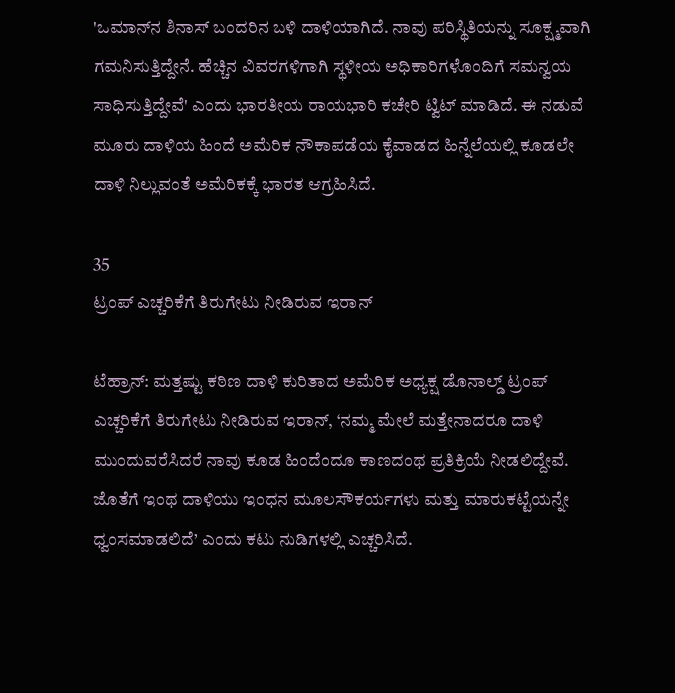'ಒಮಾನ್‌ನ ಶಿನಾಸ್‌ ಬಂದರಿನ ಬಳಿ ದಾಳಿಯಾಗಿದೆ. ನಾವು ಪರಿಸ್ಥಿತಿಯನ್ನು ಸೂಕ್ಷ್ಮವಾಗಿ ಗಮನಿಸುತ್ತಿದ್ದೇನೆ. ಹೆಚ್ಚಿನ ವಿವರಗಳಿಗಾಗಿ ಸ್ಥಳೀಯ ಅಧಿಕಾರಿಗಳೊಂದಿಗೆ ಸಮನ್ವಯ ಸಾಧಿಸುತ್ತಿದ್ದೇವೆ' ಎಂದು ಭಾರತೀಯ ರಾಯಭಾರಿ ಕಚೇರಿ ಟ್ವಿಟ್ ಮಾಡಿದೆ. ಈ ನಡುವೆ ಮೂರು ದಾಳಿಯ ಹಿಂದೆ ಅಮೆರಿಕ ನೌಕಾಪಡೆಯ ಕೈವಾಡದ ಹಿನ್ನೆಲೆಯಲ್ಲಿ ಕೂಡಲೇ ದಾಳಿ ನಿಲ್ಲುವಂತೆ ಅಮೆರಿಕಕ್ಕೆ ಭಾರತ ಆಗ್ರಹಿಸಿದೆ.

35
ಟ್ರಂಪ್‌ ಎಚ್ಚರಿಕೆಗೆ ತಿರುಗೇಟು ನೀಡಿರುವ ಇರಾನ್‌

ಟೆಹ್ರಾನ್: ಮತ್ತಷ್ಟು ಕಠಿಣ ದಾಳಿ ಕುರಿತಾದ ಅಮೆರಿಕ ಅಧ್ಯಕ್ಷ ಡೊನಾಲ್ಡ್‌ ಟ್ರಂಪ್‌ ಎಚ್ಚರಿಕೆಗೆ ತಿರುಗೇಟು ನೀಡಿರುವ ಇರಾನ್‌, ‘ನಮ್ಮ ಮೇಲೆ ಮತ್ತೇನಾದರೂ ದಾಳಿ ಮುಂದುವರೆಸಿದರೆ ನಾವು ಕೂಡ ಹಿಂದೆಂದೂ ಕಾಣದಂಥ ಪ್ರತಿಕ್ರಿಯೆ ನೀಡಲಿದ್ದೇವೆ. ಜೊತೆಗೆ ಇಂಥ ದಾಳಿಯು ಇಂಧನ ಮೂಲಸೌಕರ್ಯಗಳು ಮತ್ತು ಮಾರುಕಟ್ಟೆಯನ್ನೇ ಧ್ವಂಸಮಾಡಲಿದೆ’ ಎಂದು ಕಟು ನುಡಿಗಳಲ್ಲಿ ಎಚ್ಚರಿಸಿದೆ.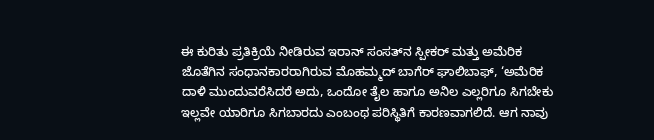ಈ ಕುರಿತು ಪ್ರತಿಕ್ರಿಯೆ ನೀಡಿರುವ ಇರಾನ್‌ ಸಂಸತ್‌ನ ಸ್ಪೀಕರ್‌ ಮತ್ತು ಅಮೆರಿಕ ಜೊತೆಗಿನ ಸಂಧಾನಕಾರರಾಗಿರುವ ಮೊಹಮ್ಮದ್ ಬಾಗೆರ್ ಘಾಲಿಬಾಫ್, ‘ಅಮೆರಿಕ ದಾಳಿ ಮುಂದುವರೆಸಿದರೆ ಅದು, ಒಂದೋ ತೈಲ ಹಾಗೂ ಅನಿಲ ಎಲ್ಲರಿಗೂ ಸಿಗಬೇಕು ಇಲ್ಲವೇ ಯಾರಿಗೂ ಸಿಗಬಾರದು ಎಂಬಂಥ ಪರಿಸ್ಥಿತಿಗೆ ಕಾರಣವಾಗಲಿದೆ. ಆಗ ನಾವು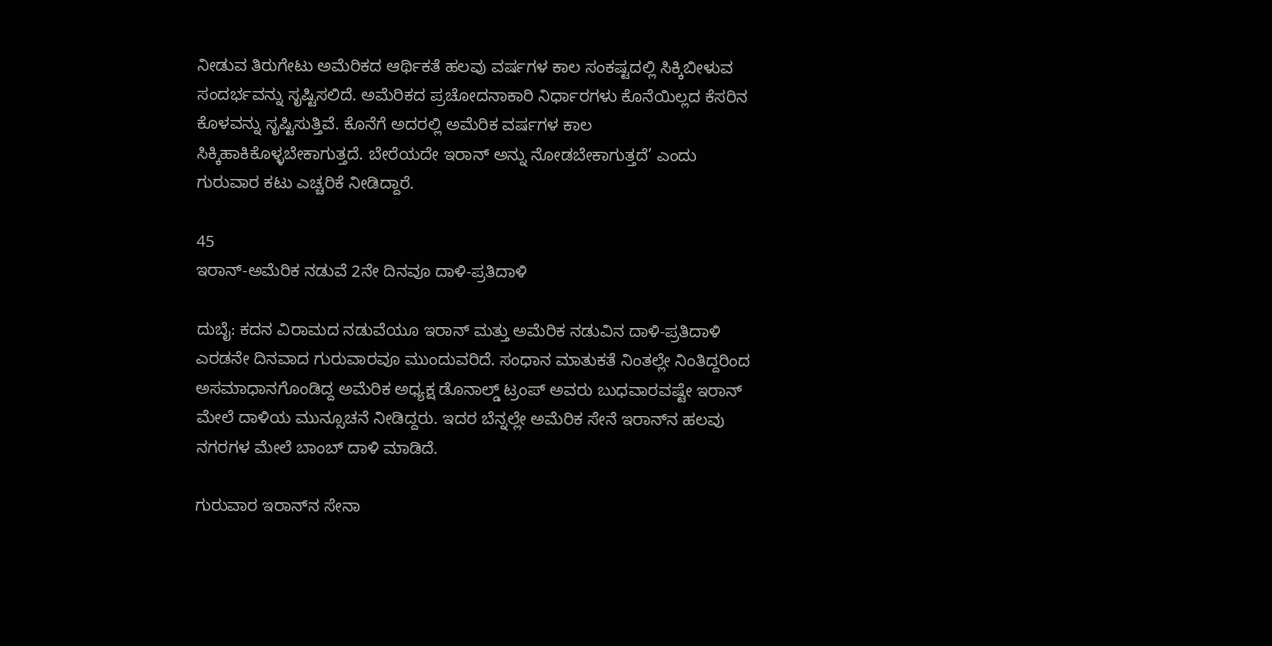ನೀಡುವ ತಿರುಗೇಟು ಅಮೆರಿಕದ ಆರ್ಥಿಕತೆ ಹಲವು ವರ್ಷಗಳ ಕಾಲ ಸಂಕಷ್ಟದಲ್ಲಿ ಸಿಕ್ಕಿಬೀಳುವ ಸಂದರ್ಭವನ್ನು ಸೃಷ್ಟಿಸಲಿದೆ. ಅಮೆರಿಕದ ಪ್ರಚೋದನಾಕಾರಿ ನಿರ್ಧಾರಗಳು ಕೊನೆಯಿಲ್ಲದ ಕೆಸರಿನ ಕೊಳವನ್ನು ಸೃಷ್ಟಿಸುತ್ತಿವೆ. ಕೊನೆಗೆ ಅದರಲ್ಲಿ ಅಮೆರಿಕ ವರ್ಷಗಳ ಕಾಲ ಸಿಕ್ಕಿಹಾಕಿಕೊಳ್ಳಬೇಕಾಗುತ್ತದೆ. ಬೇರೆಯದೇ ಇರಾನ್‌ ಅನ್ನು ನೋಡಬೇಕಾಗುತ್ತದೆ’ ಎಂದು ಗುರುವಾರ ಕಟು ಎಚ್ಚರಿಕೆ ನೀಡಿದ್ದಾರೆ.

45
ಇರಾನ್‌-ಅಮೆರಿಕ ನಡುವೆ 2ನೇ ದಿನವೂ ದಾಳಿ-ಪ್ರತಿದಾಳಿ

ದುಬೈ: ಕದನ ವಿರಾಮದ ನಡುವೆಯೂ ಇರಾನ್‌ ಮತ್ತು ಅಮೆರಿಕ ನಡುವಿನ ದಾಳಿ-ಪ್ರತಿದಾಳಿ ಎರಡನೇ ದಿನವಾದ ಗುರುವಾರವೂ ಮುಂದುವರಿದೆ. ಸಂಧಾನ ಮಾತುಕತೆ ನಿಂತಲ್ಲೇ ನಿಂತಿದ್ದರಿಂದ ಅಸಮಾಧಾನಗೊಂಡಿದ್ದ ಅಮೆರಿಕ ಅಧ್ಯಕ್ಷ ಡೊನಾಲ್ಡ್ ಟ್ರಂಪ್‌ ಅವರು ಬುಧವಾರವಷ್ಟೇ ಇರಾನ್‌ ಮೇಲೆ ದಾಳಿಯ ಮುನ್ಸೂಚನೆ ನೀಡಿದ್ದರು. ಇದರ ಬೆನ್ನಲ್ಲೇ ಅಮೆರಿಕ ಸೇನೆ ಇರಾನ್‌ನ ಹಲವು ನಗರಗಳ ಮೇಲೆ ಬಾಂಬ್‌ ದಾಳಿ ಮಾಡಿದೆ.

ಗುರುವಾರ ಇರಾನ್‌ನ ಸೇನಾ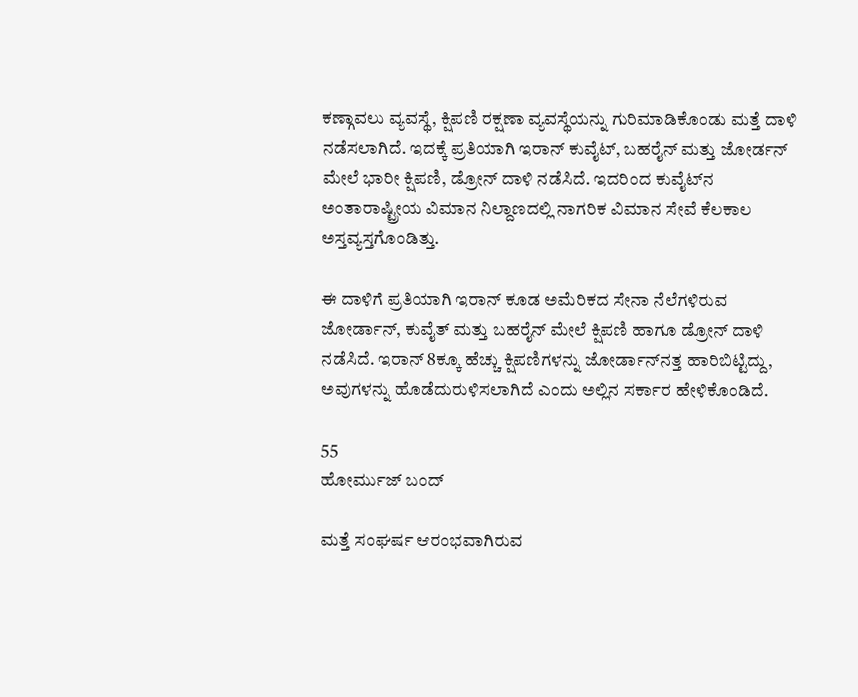ಕಣ್ಗಾವಲು ವ್ಯವಸ್ಥೆ, ಕ್ಷಿಪಣಿ ರಕ್ಷಣಾ ವ್ಯವಸ್ಥೆಯನ್ನು ಗುರಿಮಾಡಿಕೊಂಡು ಮತ್ತೆ ದಾಳಿ ನಡೆಸಲಾಗಿದೆ. ಇದಕ್ಕೆ ಪ್ರತಿಯಾಗಿ ಇರಾನ್ ಕುವೈಟ್‌, ಬಹರೈನ್‌ ಮತ್ತು ಜೋರ್ಡನ್‌ ಮೇಲೆ ಭಾರೀ ಕ್ಷಿಪಣಿ, ಡ್ರೋನ್‌ ದಾಳಿ ನಡೆಸಿದೆ. ಇದರಿಂದ ಕುವೈಟ್‌ನ ಅಂತಾರಾಷ್ಟ್ರೀಯ ವಿಮಾನ ನಿಲ್ದಾಣದಲ್ಲಿ ನಾಗರಿಕ ವಿಮಾನ ಸೇವೆ ಕೆಲಕಾಲ ಅಸ್ತವ್ಯಸ್ತಗೊಂಡಿತ್ತು.

ಈ ದಾಳಿಗೆ ಪ್ರತಿಯಾಗಿ ಇರಾನ್‌ ಕೂಡ ಅಮೆರಿಕದ ಸೇನಾ ನೆಲೆಗಳಿರುವ ಜೋರ್ಡಾನ್‌, ಕುವೈತ್‌ ಮತ್ತು ಬಹರೈನ್‌ ಮೇಲೆ ಕ್ಷಿಪಣಿ ಹಾಗೂ ಡ್ರೋನ್‌ ದಾಳಿ ನಡೆಸಿದೆ. ಇರಾನ್‌ 8ಕ್ಕೂ ಹೆಚ್ಚು ಕ್ಷಿಪಣಿಗಳನ್ನು ಜೋರ್ಡಾನ್‌ನತ್ತ ಹಾರಿಬಿಟ್ಟಿದ್ದು, ಅವುಗಳನ್ನು ಹೊಡೆದುರುಳಿಸಲಾಗಿದೆ ಎಂದು ಅಲ್ಲಿನ ಸರ್ಕಾರ ಹೇಳಿಕೊಂಡಿದೆ.

55
ಹೋರ್ಮುಜ್‌ ಬಂದ್‌

ಮತ್ತೆ ಸಂಘರ್ಷ ಆರಂಭವಾಗಿರುವ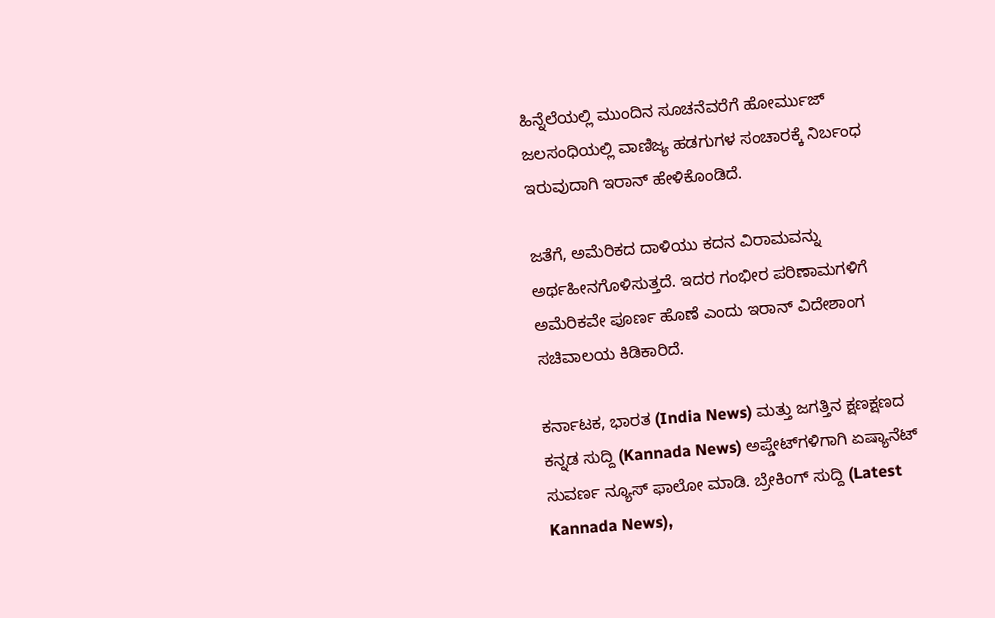ಹಿನ್ನೆಲೆಯಲ್ಲಿ ಮುಂದಿನ ಸೂಚನೆವರೆಗೆ ಹೋರ್ಮುಜ್‌ ಜಲಸಂಧಿಯಲ್ಲಿ ವಾಣಿಜ್ಯ ಹಡಗುಗಳ ಸಂಚಾರಕ್ಕೆ ನಿರ್ಬಂಧ ಇರುವುದಾಗಿ ಇರಾನ್‌ ಹೇಳಿಕೊಂಡಿದೆ.

ಜತೆಗೆ, ಅಮೆರಿಕದ ದಾಳಿಯು ಕದನ ವಿರಾಮವನ್ನು ಅರ್ಥಹೀನಗೊಳಿಸುತ್ತದೆ. ಇದರ ಗಂಭೀರ ಪರಿಣಾಮಗಳಿಗೆ ಅಮೆರಿಕವೇ ಪೂರ್ಣ ಹೊಣೆ ಎಂದು ಇರಾನ್‌ ವಿದೇಶಾಂಗ ಸಚಿವಾಲಯ ಕಿಡಿಕಾರಿದೆ.

ಕರ್ನಾಟಕ, ಭಾರತ (India News) ಮತ್ತು ಜಗತ್ತಿನ ಕ್ಷಣಕ್ಷಣದ ಕನ್ನಡ ಸುದ್ದಿ (Kannada News) ಅಪ್ಡೇಟ್‌ಗಳಿಗಾಗಿ ಏಷ್ಯಾನೆಟ್ ಸುವರ್ಣ ನ್ಯೂಸ್‌ ಫಾಲೋ ಮಾಡಿ. ಬ್ರೇಕಿಂಗ್ ಸುದ್ದಿ (Latest Kannada News),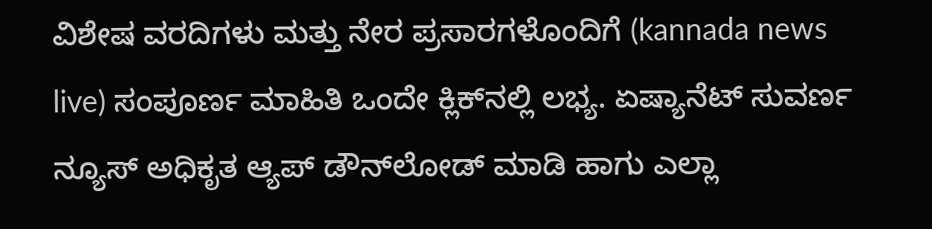ವಿಶೇಷ ವರದಿಗಳು ಮತ್ತು ನೇರ ಪ್ರಸಾರಗಳೊಂದಿಗೆ (kannada news live) ಸಂಪೂರ್ಣ ಮಾಹಿತಿ ಒಂದೇ ಕ್ಲಿಕ್‌ನಲ್ಲಿ ಲಭ್ಯ. ಏಷ್ಯಾನೆಟ್ ಸುವರ್ಣ ನ್ಯೂಸ್ ಅಧಿಕೃತ ಆ್ಯಪ್ ಡೌನ್‌ಲೋಡ್ ಮಾಡಿ ಹಾಗು ಎಲ್ಲಾ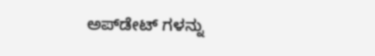ಅಪ್‌ಡೇಟ್ ಗಳನ್ನು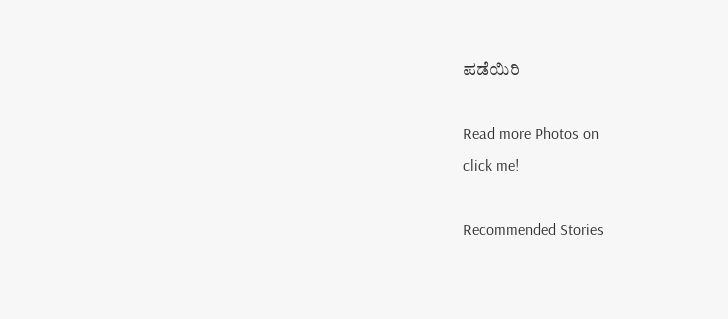ಪಡೆಯಿರಿ

Read more Photos on
click me!

Recommended Stories